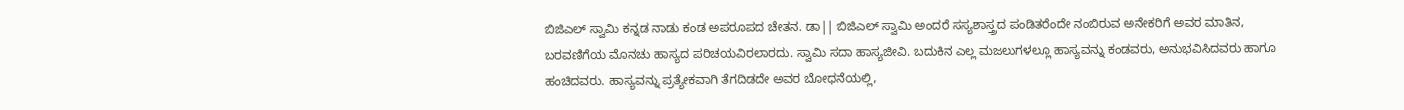ಬಿಜಿಎಲ್ ಸ್ವಾಮಿ ಕನ್ನಡ ನಾಡು ಕಂಡ ಅಪರೂಪದ ಚೇತನ. ಡಾ|| ಬಿಜಿಎಲ್ ಸ್ವಾಮಿ ಅಂದರೆ ಸಸ್ಯಶಾಸ್ತ್ರದ ಪಂಡಿತರೆಂದೇ ನಂಬಿರುವ ಅನೇಕರಿಗೆ ಅವರ ಮಾತಿನ, ಬರವಣಿಗೆಯ ಮೊನಚು ಹಾಸ್ಯದ ಪರಿಚಯವಿರಲಾರದು. ಸ್ವಾಮಿ ಸದಾ ಹಾಸ್ಯಜೀವಿ. ಬದುಕಿನ ಎಲ್ಲ ಮಜಲುಗಳಲ್ಲೂ ಹಾಸ್ಯವನ್ನು ಕಂಡವರು, ಅನುಭವಿಸಿದವರು ಹಾಗೂ ಹಂಚಿದವರು. ಹಾಸ್ಯವನ್ನು ಪ್ರತ್ಯೇಕವಾಗಿ ತೆಗದಿಡದೇ ಅವರ ಬೋಧನೆಯಲ್ಲಿ,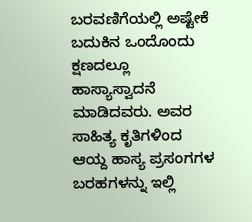ಬರವಣಿಗೆಯಲ್ಲಿ ಅಷ್ಟೇಕೆ ಬದುಕಿನ ಒಂದೊಂದು ಕ್ಷಣದಲ್ಲೂ ಹಾಸ್ಯಾಸ್ವಾದನೆ ಮಾಡಿದವರು. ಅವರ ಸಾಹಿತ್ಯ ಕೃತಿಗಳಿಂದ ಆಯ್ದ ಹಾಸ್ಯ ಪ್ರಸಂಗಗಳ ಬರಹಗಳನ್ನು ಇಲ್ಲಿ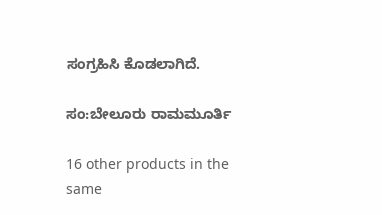ಸಂಗ್ರಹಿಸಿ ಕೊಡಲಾಗಿದೆ.

ಸಂ:ಬೇಲೂರು ರಾಮಮೂರ್ತಿ

16 other products in the same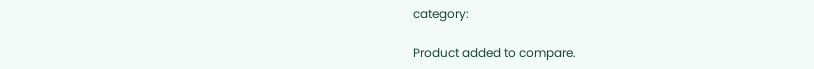category:

Product added to compare.